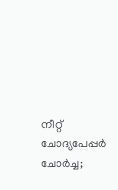നീറ്റ് ചോദ്യപേപ്പർ ചോർച്ച;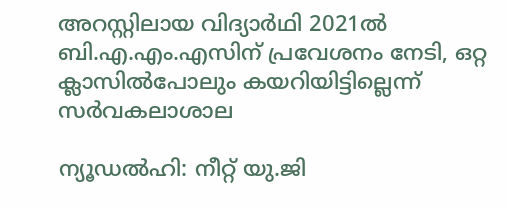അറസ്റ്റിലായ വിദ്യാർഥി 2021ൽ ബി.എ.എം.എസിന് പ്രവേശനം നേടി, ഒറ്റ ക്ലാസിൽപോലും കയറിയിട്ടില്ലെന്ന് സർവകലാശാല

ന്യൂഡൽഹി: നീറ്റ് യു.ജി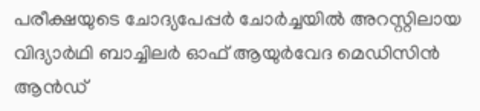പരീക്ഷയുടെ ചോദ്യപേപ്പർ ചോർച്ചയിൽ അറസ്റ്റിലായ വിദ്യാർഥി ബാച്ചിലർ ഓഫ് ആയുർവേദ മെഡിസിൻ ആൻഡ്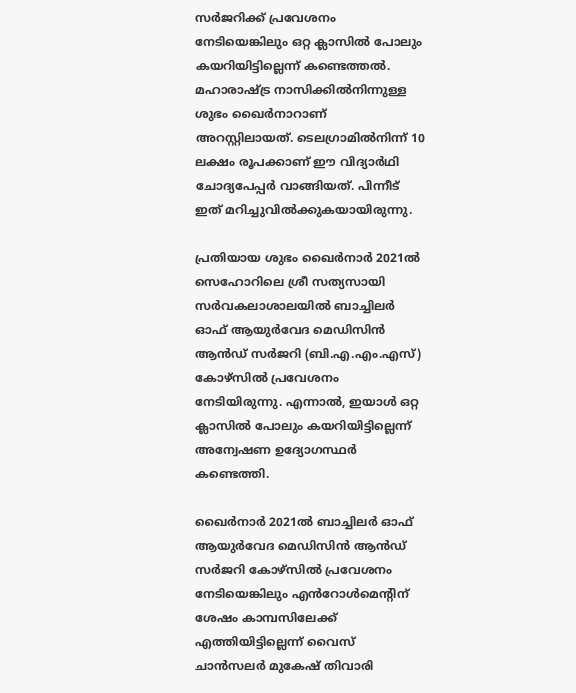സർജറിക്ക് പ്രവേശനം നേടിയെങ്കിലും ഒറ്റ ക്ലാസിൽ പോലും കയറിയിട്ടില്ലെന്ന് കണ്ടെത്തൽ. മഹാരാഷ്ട്ര നാസിക്കിൽനിന്നുള്ള ശുഭം ഖൈർനാറാണ് അറസ്റ്റിലായത്. ടെലഗ്രാമിൽനിന്ന് 10 ലക്ഷം രൂപക്കാണ് ഈ വിദ്യാർഥി ചോദ്യപേപ്പർ വാങ്ങിയത്. പിന്നീട് ഇത് മറിച്ചുവിൽക്കുകയായിരുന്നു.

പ്രതിയായ ശുഭം ഖൈർനാർ 2021ൽ സെഹോറിലെ ശ്രീ സത്യസായി സർവകലാശാലയിൽ ബാച്ചിലർ ഓഫ് ആയുർവേദ മെഡിസിൻ ആൻഡ് സർജറി (ബി.എ.എം.എസ്) കോഴ്‌സിൽ പ്രവേശനം നേടിയിരുന്നു. എന്നാൽ, ഇയാൾ ഒറ്റ ക്ലാസിൽ പോലും കയറിയിട്ടില്ലെന്ന് അന്വേഷണ ഉദ്യോഗസ്ഥർ കണ്ടെത്തി.

ഖൈർനാർ 2021ൽ ബാച്ചിലർ ഓഫ് ആയുർവേദ മെഡിസിൻ ആൻഡ് സർജറി കോഴ്‌സിൽ പ്രവേശനം നേടിയെങ്കിലും എൻറോൾമെന്റിന് ശേഷം കാമ്പസിലേക്ക് എത്തിയിട്ടില്ലെന്ന് വൈസ് ചാൻസലർ മുകേഷ് തിവാരി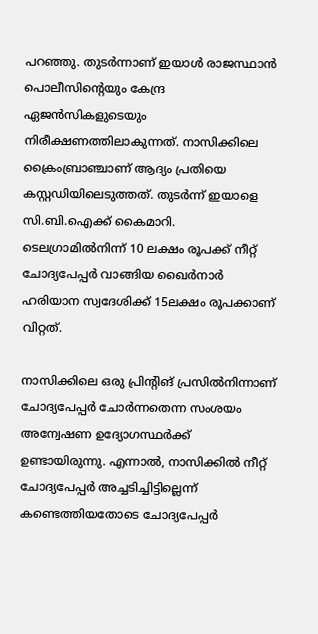പറഞ്ഞു. തുടർന്നാണ് ഇയാൾ രാജസ്ഥാൻ പൊലീസിന്റെയും കേന്ദ്ര ഏജൻസികളുടെയും നിരീക്ഷണത്തിലാകുന്നത്. നാസിക്കിലെ ക്രൈംബ്രാഞ്ചാണ് ആദ്യം പ്രതിയെ കസ്റ്റഡിയിലെടുത്തത്. തുടർന്ന് ഇയാളെ സി.ബി.ഐക്ക് കൈമാറി. ടെലഗ്രാമിൽനിന്ന് 10 ലക്ഷം രൂപക്ക് നീറ്റ് ചോദ്യപേപ്പർ വാങ്ങിയ ഖൈർനാർ ഹരിയാന സ്വദേശിക്ക് 15ലക്ഷം രൂപക്കാണ് വിറ്റത്.

നാസിക്കിലെ ഒരു പ്രിന്റിങ് പ്രസിൽനിന്നാണ് ചോദ്യപേപ്പർ ചോർന്നതെന്ന സംശയം അന്വേഷണ ഉദ്യോഗസ്ഥർക്ക് ഉണ്ടായിരുന്നു. എന്നാൽ, നാസിക്കിൽ നീറ്റ് ചോദ്യപേപ്പർ അച്ചടിച്ചിട്ടില്ലെന്ന് കണ്ടെത്തിയതോടെ ചോദ്യപേപ്പർ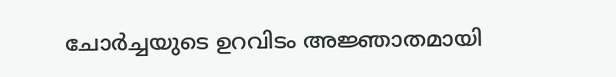ചോർച്ചയുടെ ഉറവിടം അജ്ഞാതമായി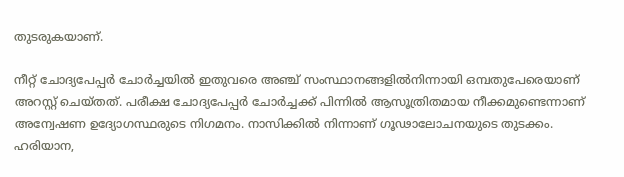തുടരുകയാണ്.

നീറ്റ് ചോദ്യപേപ്പർ ചോർച്ചയിൽ ഇതുവരെ അഞ്ച് സംസ്ഥാനങ്ങളിൽനിന്നായി ഒമ്പതുപേരെയാണ് അറസ്റ്റ് ചെയ്തത്. പരീക്ഷ ചോദ്യപേപ്പർ ചോർച്ചക്ക് പിന്നിൽ ആസൂത്രിതമായ നീക്കമുണ്ടെന്നാണ് അന്വേഷണ ഉദ്യോഗസ്ഥരുടെ നിഗമനം. നാസിക്കിൽ നിന്നാണ് ഗൂഢാലോചനയുടെ തുടക്കം. ഹരിയാന,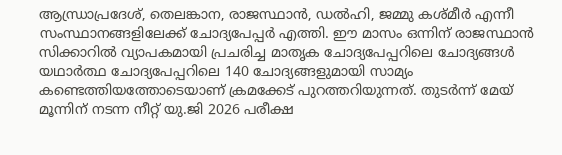ആന്ധ്രാപ്രദേശ്, തെലങ്കാന, രാജസ്ഥാൻ, ഡൽഹി, ജമ്മു കശ്മീർ എന്നീ സംസ്ഥാനങ്ങളിലേക്ക് ചോദ്യപേപ്പർ എത്തി. ഈ മാസം ഒന്നിന് രാജസ്ഥാൻ സിക്കാറിൽ വ്യാപകമായി പ്രചരിച്ച മാതൃക ചോദ്യപേപ്പറിലെ ചോദ്യങ്ങൾ യഥാർത്ഥ ചോദ്യപേപ്പറിലെ 140 ചോദ്യങ്ങളുമായി സാമ്യം കണ്ടെത്തിയത്തോടെയാണ് ക്രമക്കേട് പുറത്തറിയുന്നത്. തുടർന്ന് മേയ് മൂന്നിന് നടന്ന നീറ്റ് യു.ജി 2026 പരീക്ഷ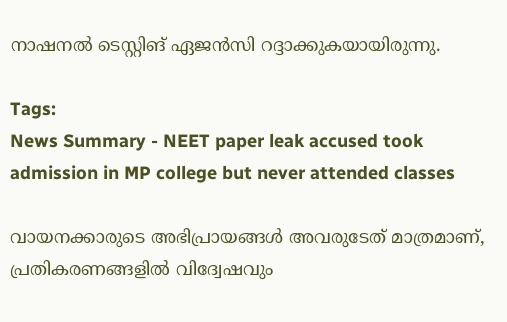നാഷനൽ ടെസ്റ്റിങ് ഏജൻസി റദ്ദാക്കുകയായിരുന്നു.

Tags:
News Summary - NEET paper leak accused took admission in MP college but never attended classes

വായനക്കാരുടെ അഭിപ്രായങ്ങള്‍ അവരുടേത് മാത്രമാണ്, പ്രതികരണങ്ങളിൽ വിദ്വേഷവും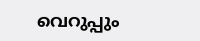വെറുപ്പും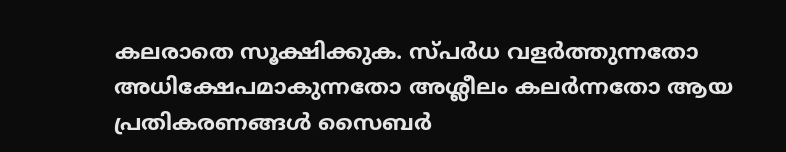കലരാതെ സൂക്ഷിക്കുക. സ്പർധ വളർത്തുന്നതോ അധിക്ഷേപമാകുന്നതോ അശ്ലീലം കലർന്നതോ ആയ പ്രതികരണങ്ങൾ സൈബർ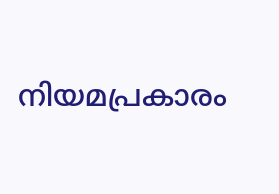നിയമപ്രകാരം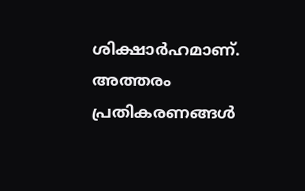ശിക്ഷാർഹമാണ്. അത്തരം പ്രതികരണങ്ങൾ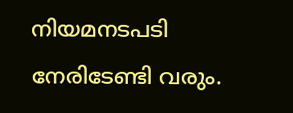നിയമനടപടി നേരിടേണ്ടി വരും.